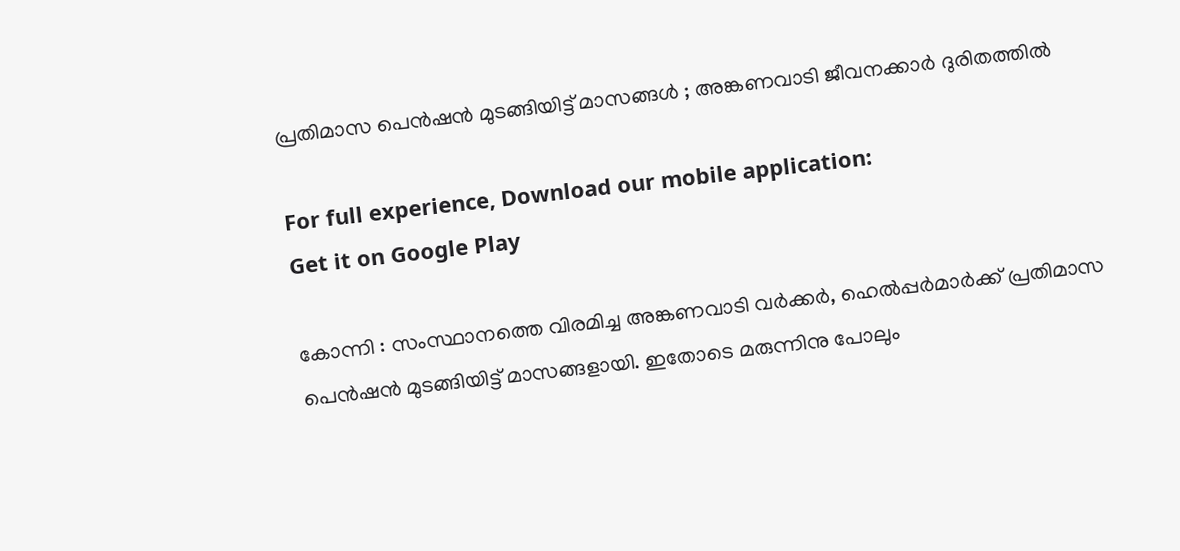പ്രതിമാസ പെൻഷൻ മുടങ്ങിയിട്ട് മാസങ്ങള്‍ ; അങ്കണവാടി ജീവനക്കാർ ദുരിതത്തില്‍

For full experience, Download our mobile application:
Get it on Google Play

കോന്നി : സംസ്ഥാനത്തെ വിരമിച്ച അങ്കണവാടി വർക്കർ, ഹെൽപ്പർമാർക്ക് പ്രതിമാസ പെൻഷൻ മുടങ്ങിയിട്ട് മാസങ്ങളായി. ഇതോടെ മരുന്നിനു പോലും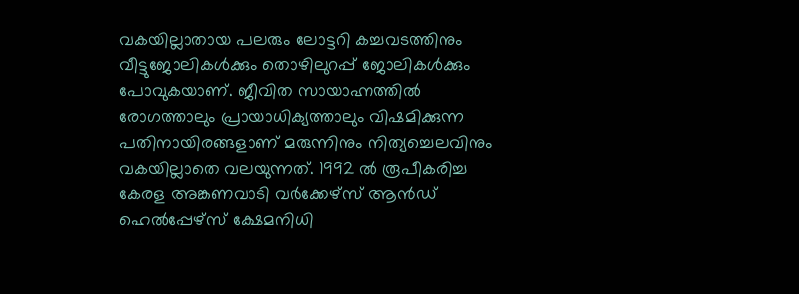വകയില്ലാതായ പലരും ലോട്ടറി കച്ചവടത്തിനും വീട്ടുജോലികൾക്കും തൊഴിലുറപ്പ് ജോലികൾക്കും പോവുകയാണ്. ജീവിത സായാഹ്നത്തിൽ രോഗത്താലും പ്രായാധിക്യത്താലും വിഷമിക്കുന്ന പതിനായിരങ്ങളാണ് മരുന്നിനും നിത്യച്ചെലവിനും വകയില്ലാതെ വലയുന്നത്. 1992 ൽ രൂപീകരിച്ച കേരള അങ്കണവാടി വർക്കേഴ്സ് ആൻഡ് ഹെൽപ്പേഴ്സ് ക്ഷേമനിധി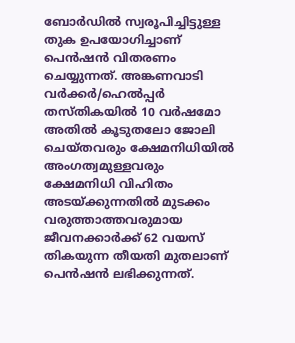ബോർഡിൽ സ്വരൂപിച്ചിട്ടുള്ള തുക ഉപയോഗിച്ചാണ് പെൻഷൻ വിതരണം ചെയ്യുന്നത്. അങ്കണവാടി വർക്കർ/ഹെൽപ്പർ തസ്തികയിൽ 10 വർഷമോ അതിൽ കൂടുതലോ ജോലി ചെയ്തവരും ക്ഷേമനിധിയിൽ അംഗത്വമുള്ളവരും ക്ഷേമനിധി വിഹിതം അടയ്ക്കുന്നതിൽ മുടക്കം വരുത്താത്തവരുമായ ജീവനക്കാർക്ക് 62 വയസ് തികയുന്ന തീയതി മുതലാണ് പെൻഷൻ ലഭിക്കുന്നത്.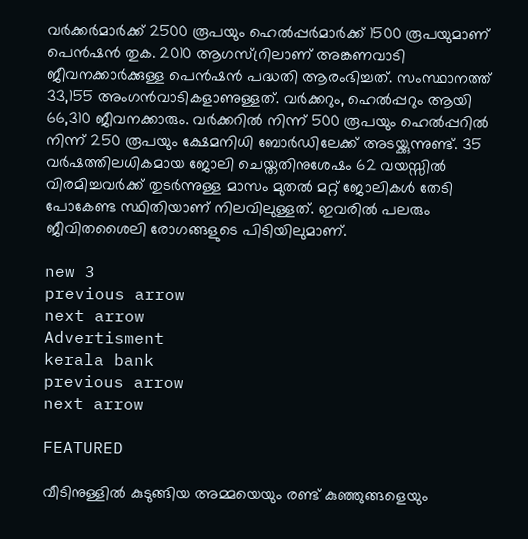വർക്കർമാർക്ക് 2500 രൂപയും ഹെൽപ്പർമാർക്ക് 1500 രൂപയുമാണ് പെൻഷൻ തുക. 2010 ആഗസ്റ്രിലാണ് അങ്കണവാടി ജീവനക്കാർക്കുള്ള പെൻഷൻ പദ്ധതി ആരംഭിച്ചത്. സംസ്ഥാനത്ത് 33,155 അംഗൻവാടികളാണുള്ളത്. വർക്കറും, ഹെൽപ്പറും ആയി 66,310 ജീവനക്കാരും. വർക്കറിൽ നിന്ന് 500 രൂപയും ഹെൽപ്പറിൽ നിന്ന് 250 രൂപയും ക്ഷേമനിധി ബോർഡിലേക്ക് അടയ്ക്കുന്നുണ്ട്. 35 വർഷത്തിലധികമായ ജോലി ചെയ്തതിനുശേഷം 62 വയസ്സിൽ വിരമിച്ചവർക്ക് തുടർന്നുള്ള മാസം മുതൽ മറ്റ് ജോലികൾ തേടി പോകേണ്ട സ്ഥിതിയാണ് നിലവിലുള്ളത്. ഇവരിൽ പലരും ജീവിതശൈലി രോഗങ്ങളുടെ പിടിയിലുമാണ്.

new 3
previous arrow
next arrow
Advertisment
kerala bank
previous arrow
next arrow

FEATURED

വീടിനുള്ളില്‍ കുടുങ്ങിയ അമ്മയെയും രണ്ട് കുഞ്ഞുങ്ങളെയും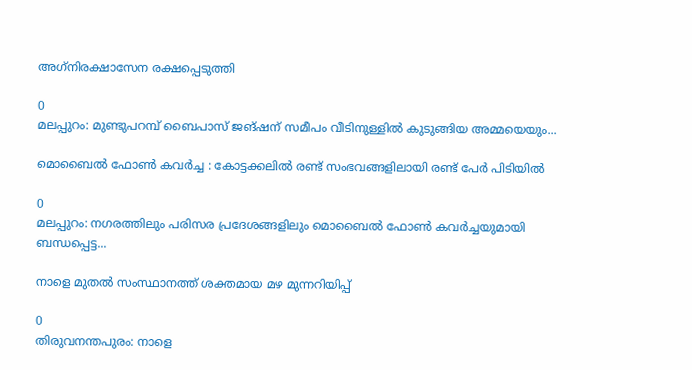അഗ്‌നിരക്ഷാസേന രക്ഷപ്പെടുത്തി

0
മലപ്പുറം: മുണ്ടുപറമ്പ് ബൈപാസ് ജങ്ഷന് സമീപം വീടിനുള്ളില്‍ കുടുങ്ങിയ അമ്മയെയും...

മൊബൈല്‍ ഫോണ്‍ കവര്‍ച്ച : കോട്ടക്കലില്‍ രണ്ട് സംഭവങ്ങളിലായി രണ്ട് പേര്‍ പിടിയില്‍

0
മലപ്പുറം: നഗരത്തിലും പരിസര പ്രദേശങ്ങളിലും മൊബൈൽ ഫോൺ കവർച്ചയുമായി ബന്ധപ്പെട്ട...

നാളെ മുതൽ സംസ്ഥാനത്ത് ശക്തമായ മഴ മുന്നറിയിപ്പ്

0
തിരുവനന്തപുരം: നാളെ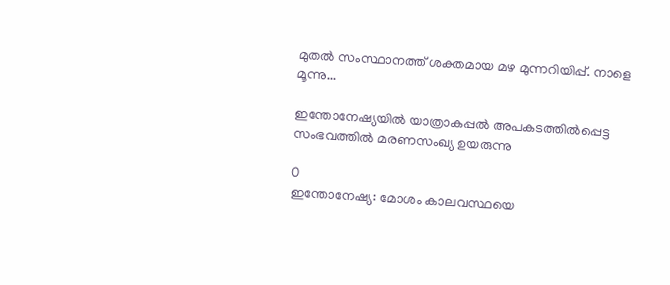മുതൽ സംസ്ഥാനത്ത് ശക്തമായ മഴ മുന്നറിയിപ്പ്. നാളെ മൂന്നു...

ഇന്തോനേഷ്യയിൽ യാത്രാകപ്പൽ അപകടത്തിൽ‌പ്പെട്ട സംഭവത്തിൽ മരണസംഖ്യ ഉയരുന്നു

0
ഇന്തോനേഷ്യ: മോശം കാലവസ്ഥയെ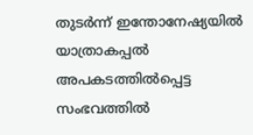തുടർന്ന് ഇന്തോനേഷ്യയിൽ യാത്രാകപ്പൽ അപകടത്തിൽ‌പ്പെട്ട സംഭവത്തിൽ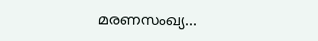മരണസംഖ്യ...